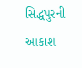સિદ્ધપુરની આકાશ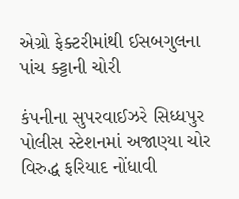એગ્રો ફેક્ટરીમાંથી ઈસબગુલના પાંચ ક્ટ્ટાની ચોરી

કંપનીના સુપરવાઈઝરે સિધ્ધપુર પોલીસ સ્ટેશનમાં અજાણ્યા ચોર વિરુદ્ધ ફરિયાદ નોંધાવી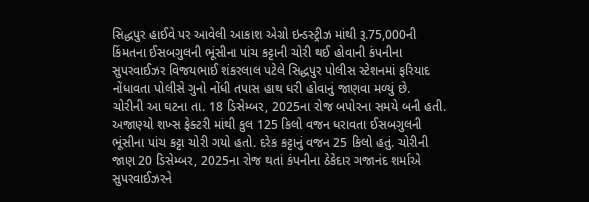સિદ્ધપુર હાઈવે પર આવેલી આકાશ એગ્રો ઇન્ડસ્ટ્રીઝ માંથી રૂ.75,000ની કિંમતના ઈસબગુલની ભૂંસીના પાંચ કટ્ટાની ચોરી થઈ હોવાની કંપનીના સુપરવાઈઝર વિજયભાઈ શંકરલાલ પટેલે સિદ્ધપુર પોલીસ સ્ટેશનમાં ફરિયાદ નોંધાવતા પોલીસે ગુનો નોંધી તપાસ હાથ ધરી હોવાનું જાણવા મળ્યું છે.
ચોરીની આ ઘટના તા. 18 ડિસેમ્બર, 2025ના રોજ બપોરના સમયે બની હતી. અજાણ્યો શખ્સ ફેક્ટરી માંથી કુલ 125 કિલો વજન ધરાવતા ઈસબગુલની ભૂંસીના પાંચ કટ્ટા ચોરી ગયો હતો. દરેક કટ્ટાનું વજન 25 કિલો હતું. ચોરીની જાણ 20 ડિસેમ્બર, 2025ના રોજ થતાં કંપનીના ઠેકેદાર ગજાનંદ શર્માએ સુપરવાઈઝરને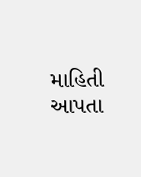માહિતી આપતા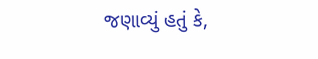જણાવ્યું હતું કે,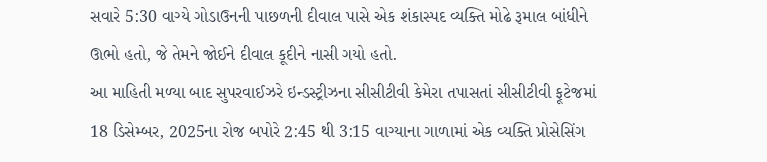સવારે 5:30 વાગ્યે ગોડાઉનની પાછળની દીવાલ પાસે એક શંકાસ્પદ વ્યક્તિ મોઢે રૂમાલ બાંધીને ઊભો હતો, જે તેમને જોઈને દીવાલ કૂદીને નાસી ગયો હતો.
આ માહિતી મળ્યા બાદ સુપરવાઈઝરે ઇન્ડસ્ટ્રીઝના સીસીટીવી કેમેરા તપાસતાં સીસીટીવી ફૂટેજમાં 18 ડિસેમ્બર, 2025ના રોજ બપોરે 2:45 થી 3:15 વાગ્યાના ગાળામાં એક વ્યક્તિ પ્રોસેસિંગ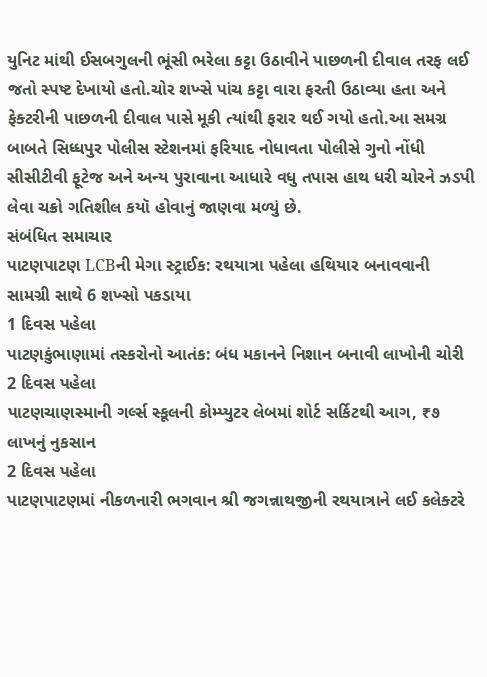યુનિટ માંથી ઈસબગુલની ભૂંસી ભરેલા કટ્ટા ઉઠાવીને પાછળની દીવાલ તરફ લઈ જતો સ્પષ્ટ દેખાયો હતો.ચોર શખ્સે પાંચ કટ્ટા વારા ફરતી ઉઠાવ્યા હતા અને ફેક્ટરીની પાછળની દીવાલ પાસે મૂકી ત્યાંથી ફરાર થઈ ગયો હતો.આ સમગ્ર બાબતે સિધ્ધપુર પોલીસ સ્ટેશનમાં ફરિયાદ નોધાવતા પોલીસે ગુનો નોંધી સીસીટીવી ફૂટેજ અને અન્ય પુરાવાના આધારે વધુ તપાસ હાથ ધરી ચોરને ઝડપી લેવા ચક્રો ગતિશીલ કયૉ હોવાનું જાણવા મળ્યું છે.
સંબંધિત સમાચાર
પાટણપાટણ LCBની મેગા સ્ટ્રાઈક: રથયાત્રા પહેલા હથિયાર બનાવવાની સામગ્રી સાથે 6 શખ્સો પકડાયા
1 દિવસ પહેલા
પાટણકુંભાણામાં તસ્કરોનો આતંક: બંધ મકાનને નિશાન બનાવી લાખોની ચોરી
2 દિવસ પહેલા
પાટણચાણસ્માની ગર્લ્સ સ્કૂલની કોમ્પ્યુટર લેબમાં શોર્ટ સર્કિટથી આગ, ₹૭ લાખનું નુકસાન
2 દિવસ પહેલા
પાટણપાટણમાં નીકળનારી ભગવાન શ્રી જગન્નાથજીની રથયાત્રાને લઈ કલેક્ટરે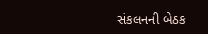સંકલનની બેઠક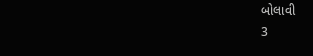બોલાવી
3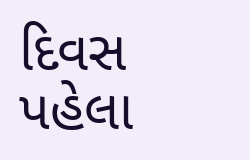દિવસ પહેલા